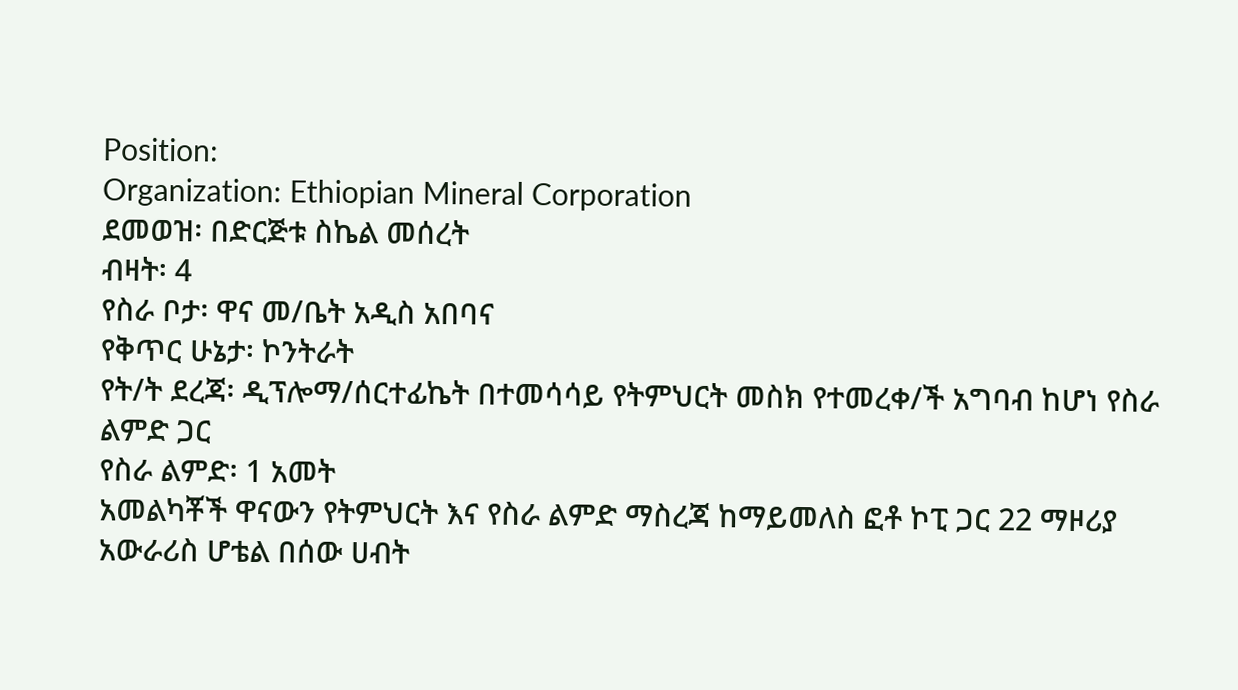Position:
Organization: Ethiopian Mineral Corporation
ደመወዝ፡ በድርጅቱ ስኬል መሰረት
ብዛት፡ 4
የስራ ቦታ፡ ዋና መ/ቤት አዲስ አበባና
የቅጥር ሁኔታ፡ ኮንትራት
የት/ት ደረጃ፡ ዲፕሎማ/ሰርተፊኬት በተመሳሳይ የትምህርት መስክ የተመረቀ/ች አግባብ ከሆነ የስራ ልምድ ጋር
የስራ ልምድ፡ 1 አመት
አመልካቾች ዋናውን የትምህርት እና የስራ ልምድ ማስረጃ ከማይመለስ ፎቶ ኮፒ ጋር 22 ማዞሪያ አውራሪስ ሆቴል በሰው ሀብት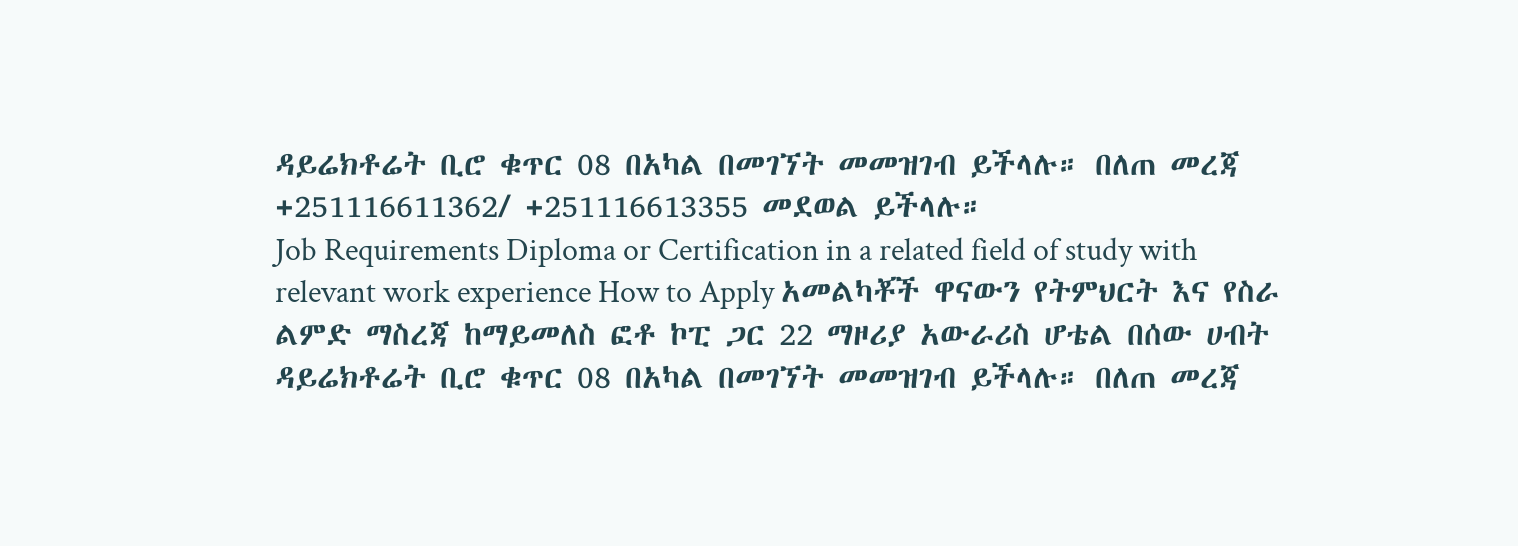ዳይሬክቶሬት ቢሮ ቁጥር 08 በአካል በመገኘት መመዝገብ ይችላሉ። በለጠ መረጃ +251116611362/ +251116613355 መደወል ይችላሉ።
Job Requirements Diploma or Certification in a related field of study with relevant work experience How to Apply አመልካቾች ዋናውን የትምህርት እና የስራ ልምድ ማስረጃ ከማይመለስ ፎቶ ኮፒ ጋር 22 ማዞሪያ አውራሪስ ሆቴል በሰው ሀብት ዳይሬክቶሬት ቢሮ ቁጥር 08 በአካል በመገኘት መመዝገብ ይችላሉ። በለጠ መረጃ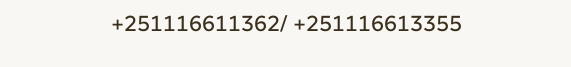+251116611362/ +251116613355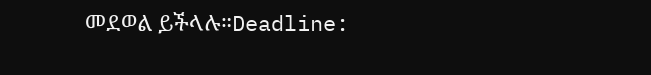መደወል ይችላሉ።Deadline: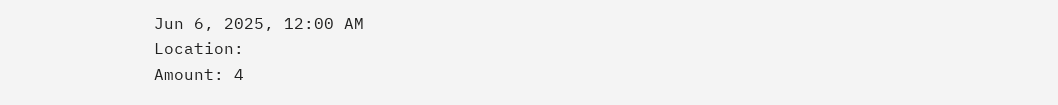Jun 6, 2025, 12:00 AM
Location:
Amount: 4